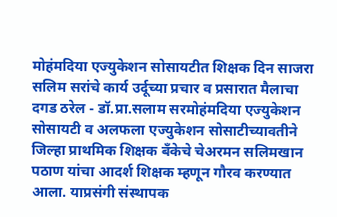मोहंमदिया एज्युकेशन सोसायटीत शिक्षक दिन साजरा
सलिम सरांचे कार्य उर्दूच्या प्रचार व प्रसारात मैलाचा दगड ठरेल - डॉ.प्रा.सलाम सरमोहंमदिया एज्युकेशन सोसायटी व अलफला एज्युकेशन सोसाटीच्यावतीने जिल्हा प्राथमिक शिक्षक बँकेचे चेअरमन सलिमखान पठाण यांचा आदर्श शिक्षक म्हणून गौरव करण्यात आला. याप्रसंगी संस्थापक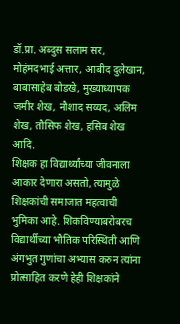डॉ.प्रा. अब्दुस सलाम सर, मोहंमदभाई अत्तार, आबीद दुलेखान, बाबासाहेब बोडखे, मुख्याध्यापक जमीर शेख, नौशाद सय्यद, अलिम शेख, तौसिफ शेख, हसिब शेख आदि.
शिक्षक हा विद्यार्थ्यांच्या जीवनाला आकार देणारा असतो, त्यामुळे शिक्षकांची समाजात महत्वाची भुमिका आहे. शिकविण्याबरोबरच विद्यार्थीच्या भौतिक परिस्थिती आणि अंगभुत गुणांचा अभ्यास करुन त्यांना प्रोत्साहित करणे हेही शिक्षकांने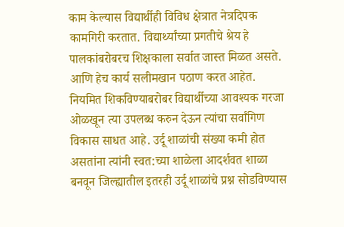काम केल्यास विद्यार्थीही विविध क्षेत्रात नेत्रदिपक कामगिरी करतात. विद्यार्थ्यांच्या प्रगतीचे श्रेय हे पालकांबरोबरच शिक्षकाला सर्वात जास्त मिळत असते. आणि हेच कार्य सलीमखान पठाण करत आहेत. नियमित शिकविण्याबरोबर विद्यार्थीच्या आवश्यक गरजा ओळखून त्या उपलब्ध करुन देऊन त्यांचा सर्वांगिण विकास साधत आहे. उर्दू शाळांची संख्या कमी होत असतांना त्यांनी स्वत:च्या शाळेला आदर्शवत शाळा बनवून जिल्ह्यातील इतरही उर्दू शाळांचे प्रश्न सोडविण्यास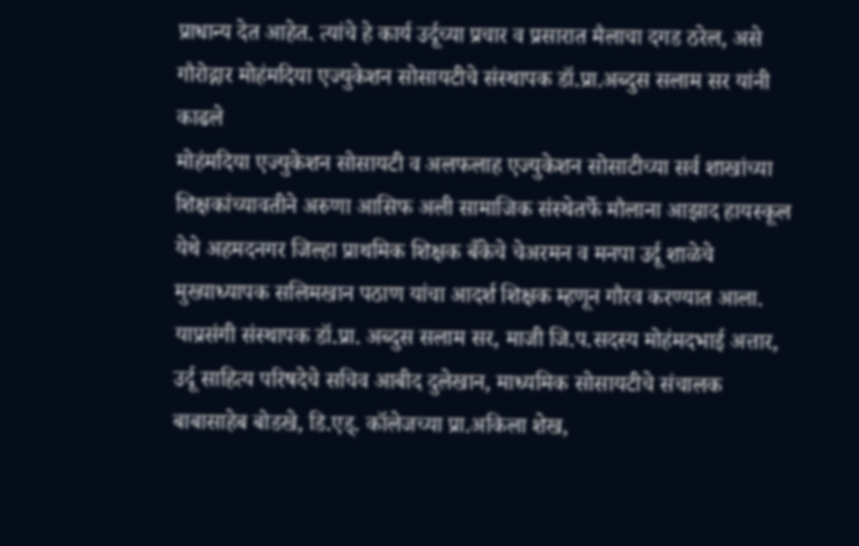प्राधान्य देत आहेत. त्यांचे हे कार्य उर्दूच्या प्रचार व प्रसारात मैलाचा दगड ठरेल, असे गौरोद्गार मोहंमदिया एज्युकेशन सोसायटीचे संस्थापक डॉ.प्रा.अब्दुस सलाम सर यांनी काढले
मोहंमदिया एज्युकेशन सोसायटी व अलफलाह एज्युकेशन सोसाटीच्या सर्व शाखांच्या शिक्षकांच्यावतीने अरुणा आसिफ अली सामाजिक संस्थेतर्फे मौलाना आझाद हायस्कूल येथे अहमदनगर जिल्हा प्राथमिक शिक्षक बँकेचे चेअरमन व मनपा उर्दू शाळेचे मुख्याध्यापक सलिमखान पठाण यांचा आदर्श शिक्षक म्हणून गौरव करण्यात आला. याप्रसंगी संस्थापक डॉ.प्रा. अब्दुस सलाम सर, माजी जि.प.सदस्य मोहंमदभाई अत्तार, उर्दू साहित्य परिषदेचे सचिव आबीद दुलेखान, माध्यमिक सोसायटीचे संचालक बाबासाहेब बोडखे, डि.एड्. कॉलेजच्या प्रा.अकिला शेख,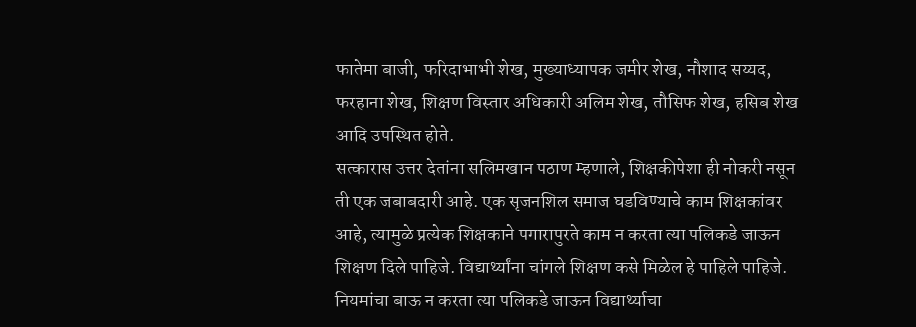फातेमा बाजी, फरिदाभाभी शेख, मुख्याध्यापक जमीर शेख, नौशाद सय्यद, फरहाना शेख, शिक्षण विस्तार अधिकारी अलिम शेख, तौसिफ शेख, हसिब शेख आदि उपस्थित होते.
सत्कारास उत्तर देतांना सलिमखान पठाण म्हणाले, शिक्षकीपेशा ही नोकरी नसून ती एक जबाबदारी आहे. एक सृजनशिल समाज घडविण्याचे काम शिक्षकांवर आहे, त्यामुळे प्रत्येक शिक्षकाने पगारापुरते काम न करता त्या पलिकडे जाऊन शिक्षण दिले पाहिजे. विद्यार्थ्यांना चांगले शिक्षण कसे मिळेल हे पाहिले पाहिजे. नियमांचा बाऊ न करता त्या पलिकडे जाऊन विद्यार्थ्याचा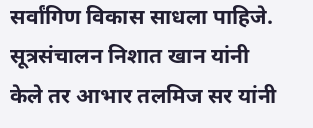सर्वांगिण विकास साधला पाहिजे. सूत्रसंचालन निशात खान यांनी केले तर आभार तलमिज सर यांनी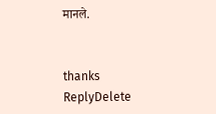मानले.


thanks
ReplyDelete